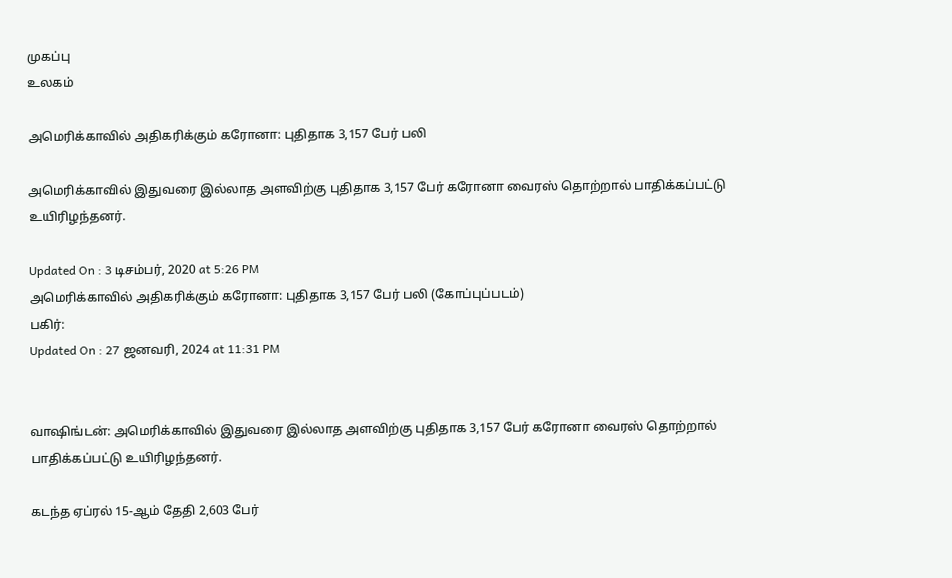முகப்பு
உலகம்

அமெரிக்காவில் அதிகரிக்கும் கரோனா: புதிதாக 3,157 பேர் பலி

அமெரிக்காவில் இதுவரை இல்லாத அளவிற்கு புதிதாக 3,157 பேர் கரோனா வைரஸ் தொற்றால் பாதிக்கப்பட்டு உயிரிழந்தனர்.

Updated On : 3 டிசம்பர், 2020 at 5:26 PM
அமெரிக்காவில் அதிகரிக்கும் கரோனா: புதிதாக 3,157 பேர் பலி (கோப்புப்படம்)
பகிர்:
Updated On : 27 ஜனவரி, 2024 at 11:31 PM


வாஷிங்டன்: அமெரிக்காவில் இதுவரை இல்லாத அளவிற்கு புதிதாக 3,157 பேர் கரோனா வைரஸ் தொற்றால் பாதிக்கப்பட்டு உயிரிழந்தனர்.

கடந்த ஏப்ரல் 15-ஆம் தேதி 2,603 பேர்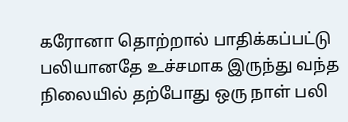கரோனா தொற்றால் பாதிக்கப்பட்டு பலியானதே உச்சமாக இருந்து வந்த நிலையில் தற்போது ஒரு நாள் பலி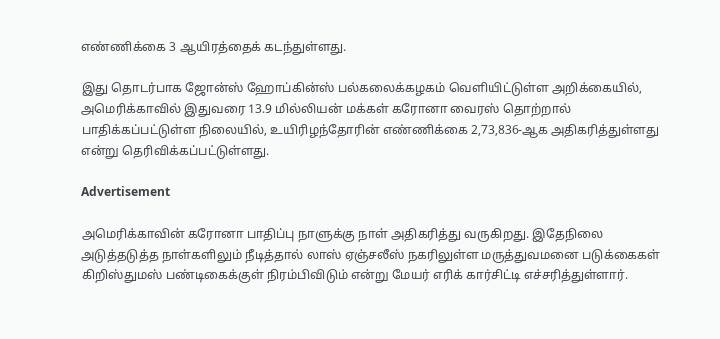எண்ணிக்கை 3 ஆயிரத்தைக் கடந்துள்ளது.

இது தொடர்பாக ஜோன்ஸ் ஹோப்கின்ஸ் பல்கலைக்கழகம் வெளியிட்டுள்ள அறிக்கையில், அமெரிக்காவில் இதுவரை 13.9 மில்லியன் மக்கள் கரோனா வைரஸ் தொற்றால் பாதிக்கப்பட்டுள்ள நிலையில், உயிரிழந்தோரின் எண்ணிக்கை 2,73,836-ஆக அதிகரித்துள்ளது என்று தெரிவிக்கப்பட்டுள்ளது.

Advertisement

அமெரிக்காவின் கரோனா பாதிப்பு நாளுக்கு நாள் அதிகரித்து வருகிறது. இதேநிலை அடுத்தடுத்த நாள்களிலும் நீடித்தால் லாஸ் ஏஞ்சலீஸ் நகரிலுள்ள மருத்துவமனை படுக்கைகள் கிறிஸ்துமஸ் பண்டிகைக்குள் நிரம்பிவிடும் என்று மேயர் எரிக் கார்சிட்டி எச்சரித்துள்ளார்.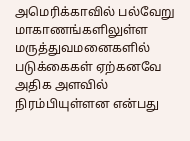அமெரிக்காவில் பல்வேறு மாகாணங்களிலுள்ள மருத்துவமனைகளில் படுக்கைகள் ஏற்கனவே அதிக அளவில் நிரம்பியுள்ளன என்பது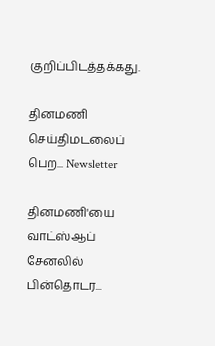குறிப்பிடத்தக்கது.

தினமணி செய்திமடலைப் பெற... Newsletter

தினமணி'யை வாட்ஸ்ஆப் சேனலில் பின்தொடர...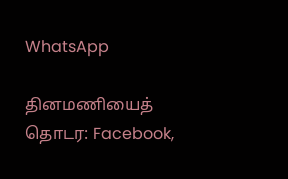WhatsApp

தினமணியைத் தொடர: Facebook,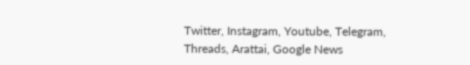Twitter, Instagram, Youtube, Telegram, Threads, Arattai, Google News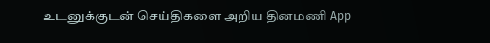உடனுக்குடன் செய்திகளை அறிய தினமணி App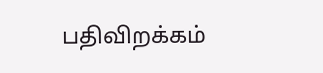பதிவிறக்கம்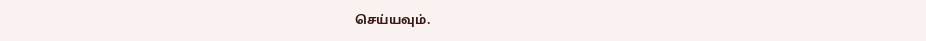செய்யவும்.